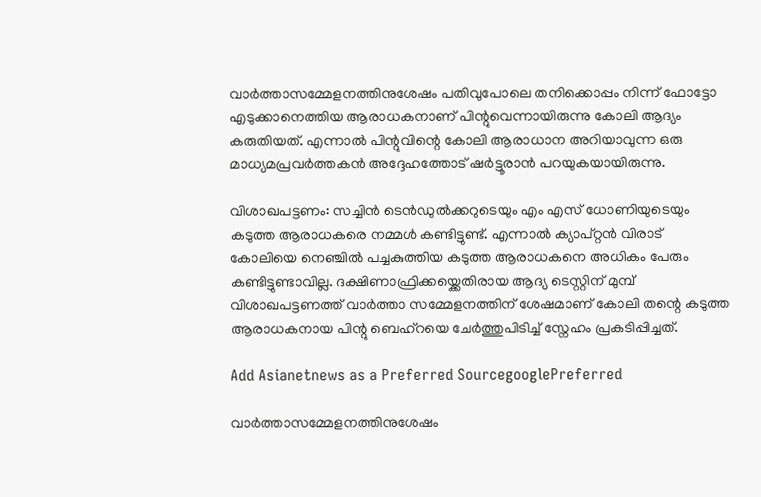വാര്‍ത്താസമ്മേളനത്തിനുശേഷം പതിവുപോലെ തനിക്കൊപ്പം നിന്ന് ഫോട്ടോ എടുക്കാനെത്തിയ ആരാധകനാണ് പിന്റുവെന്നായിരുന്നു കോലി ആദ്യം കരുതിയത്. എന്നാല്‍ പിന്റുവിന്റെ കോലി ആരാധാന അറിയാവുന്ന ഒരു മാധ്യമപ്രവര്‍ത്തകന്‍ അദ്ദേഹത്തോട് ഷര്‍ട്ടൂരാന്‍ പറയുകയായിരുന്നു.

വിശാഖപട്ടണം: സച്ചിന്‍ ടെന്‍ഡുല്‍ക്കറുടെയും എം എസ് ധോണിയുടെയും കടുത്ത ആരാധകരെ നമ്മള്‍ കണ്ടിട്ടുണ്ട്. എന്നാല്‍ ക്യാപ്റ്റന്‍ വിരാട് കോലിയെ നെഞ്ചില്‍ പച്ചകുത്തിയ കടുത്ത ആരാധകനെ അധികം പേരും കണ്ടിട്ടുണ്ടാവില്ല. ദക്ഷിണാഫ്രിക്കയ്ക്കെതിരായ ആദ്യ ടെസ്റ്റിന് മുമ്പ് വിശാഖപട്ടണത്ത് വാര്‍ത്താ സമ്മേളനത്തിന് ശേഷമാണ് കോലി തന്റെ കടുത്ത ആരാധകനായ പിന്റു ബെഹ്റയെ ചേര്‍ത്തുപിടിച്ച് സ്നേഹം പ്രകടിപ്പിച്ചത്.

Add Asianetnews as a Preferred SourcegooglePreferred

വാര്‍ത്താസമ്മേളനത്തിനുശേഷം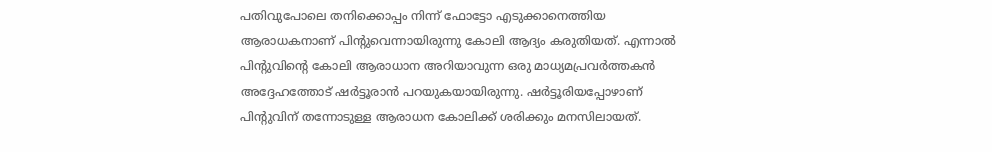പതിവുപോലെ തനിക്കൊപ്പം നിന്ന് ഫോട്ടോ എടുക്കാനെത്തിയ ആരാധകനാണ് പിന്റുവെന്നായിരുന്നു കോലി ആദ്യം കരുതിയത്. എന്നാല്‍ പിന്റുവിന്റെ കോലി ആരാധാന അറിയാവുന്ന ഒരു മാധ്യമപ്രവര്‍ത്തകന്‍ അദ്ദേഹത്തോട് ഷര്‍ട്ടൂരാന്‍ പറയുകയായിരുന്നു. ഷര്‍ട്ടൂരിയപ്പോഴാണ് പിന്റുവിന് തന്നോടുള്ള ആരാധന കോലിക്ക് ശരിക്കും മനസിലായത്.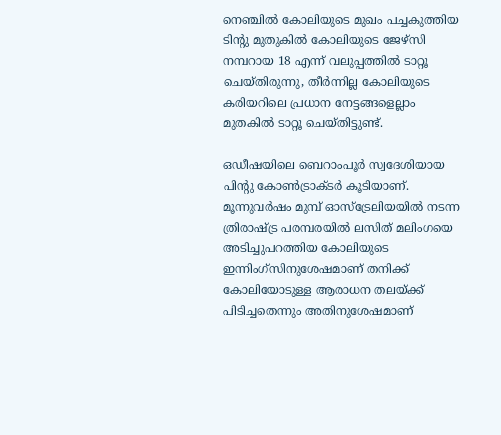നെഞ്ചില്‍ കോലിയുടെ മുഖം പച്ചകുത്തിയ ടിന്റു മുതുകില്‍ കോലിയുടെ ജേഴ്സി നമ്പറായ 18 എന്ന് വലുപ്പത്തില്‍ ടാറ്റൂ ചെയ്തിരുന്നു, തീര്‍ന്നില്ല കോലിയുടെ കരിയറിലെ പ്രധാന നേട്ടങ്ങളെല്ലാം മുതകില്‍ ടാറ്റൂ ചെയ്തിട്ടുണ്ട്.

ഒഡീഷയിലെ ബെറാംപൂര്‍ സ്വദേശിയായ പിന്റു കോണ്‍ട്രാക്ടര്‍ കൂടിയാണ്. മൂന്നുവര്‍ഷം മുമ്പ് ഓസ്ട്രേലിയയില്‍ നടന്ന ത്രിരാഷ്ട്ര പരമ്പരയില്‍ ലസിത് മലിംഗയെ അടിച്ചുപറത്തിയ കോലിയുടെ ഇന്നിംഗ്സിനുശേഷമാണ് തനിക്ക് കോലിയോടുള്ള ആരാധന തലയ്ക്ക് പിടിച്ചതെന്നും അതിനുശേഷമാണ്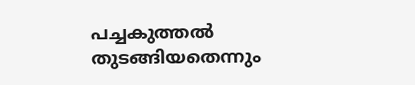പച്ചകുത്തല്‍ തുടങ്ങിയതെന്നും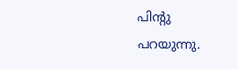പിന്റു പറയുന്നു.